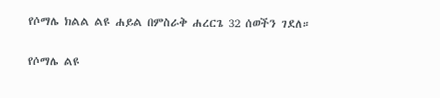የሶማሌ ክልል ልዩ ሐይል በምስራቅ ሐረርጌ 32 ሰወችን ገደለ።

የሶማሌ ልዩ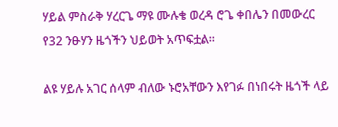ሃይል ምስራቅ ሃረርጌ ማዩ ሙሉቄ ወረዳ ሮጌ ቀበሌን በመውረር የ32 ንፁሃን ዜጎችን ህይወት አጥፍቷል።

ልዩ ሃይሉ አገር ሰላም ብለው ኑሮአቸውን እየገፉ በነበሩት ዜጎች ላይ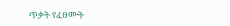ጥቃት የፈፀሙት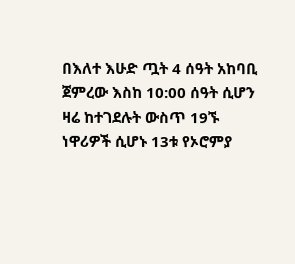በእለተ እሁድ ጧት 4 ሰዓት አከባቢ ጀምረው እስከ 10:00 ሰዓት ሲሆን ዛሬ ከተገደሉት ውስጥ 19ኙ ነዋሪዎች ሲሆኑ 13ቱ የኦሮምያ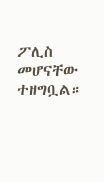ፖሊስ መሆናቸው ተዘግቧል።